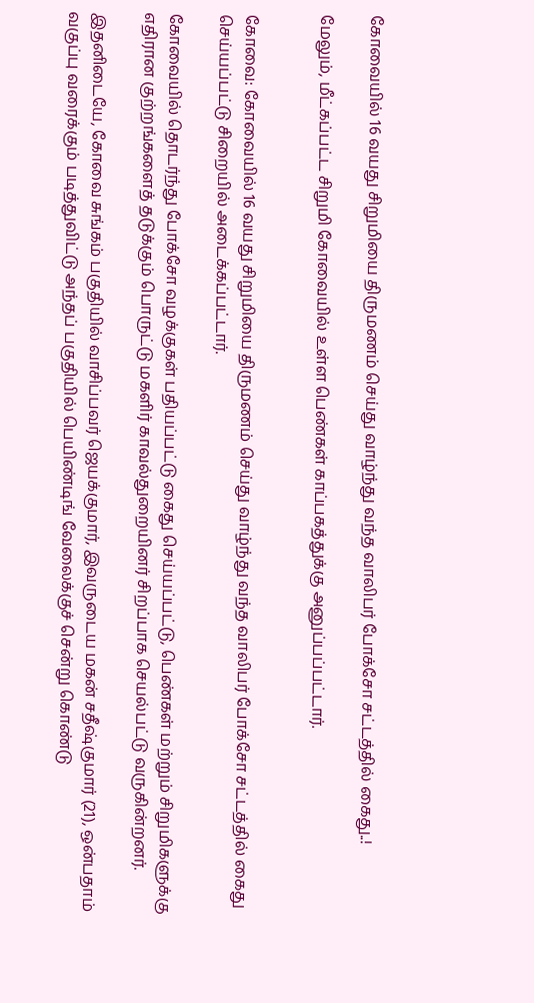கோவையில் 16 வயது சிறுமியை திருமணம் செய்து வாழ்ந்து வந்த வாலிபர் போக்சோ சட்டத்தில் கைது..!

மேலும், மீட்கப்பட்ட சிறுமி கோவையில் உள்ள பெண்கள் காப்பகத்துக்கு அனுப்பப்பட்டார்.


கோவை: கோவையில் 16 வயது சிறுமியை திருமணம் செய்து வாழ்ந்து வந்த வாலிபர் போக்சோ சட்டத்தில் கைது செய்யப்பட்டு சிறையில் அடைக்கப்பட்டார்.

கோவையில் தொடர்ந்து போக்சோ வழக்குகள் பதியப்பட்டு கைது செய்யப்பட்டு, பெண்கள் மற்றும் சிறுமிகளுக்கு எதிரான குற்றங்களைத் தடுக்கும் பொருட்டு மகளிர் காவல்துறையினர் சிறப்பாக செயல்பட்டு வருகின்றனர்.

இதனிடையே, கோவை சுங்கம் பகுதியில் வாசிப்பவர் ஜெயக்குமார், இவருடைய மகன் சதீஷ்குமார் (21), ஒன்பதாம் வகுப்பு வரைக்கும் படித்துவிட்டு அந்தப் பகுதியில் பெயிண்டிங் வேலைக்குச் சென்று கொண்டு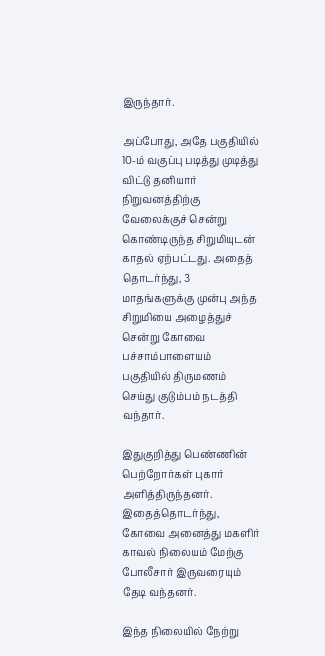இருந்தார்.

அப்போது, அதே பகுதியில் 10-ம் வகுப்பு படித்து முடித்து விட்டு தனியார் நிறுவனத்திற்கு வேலைக்குச் சென்று கொண்டிருந்த சிறுமியுடன் காதல் ஏற்பட்டது. அதைத் தொடர்ந்து, 3 மாதங்களுக்கு முன்பு அந்த சிறுமியை அழைத்துச் சென்று கோவை பச்சாம்பாளையம் பகுதியில் திருமணம் செய்து குடும்பம் நடத்தி வந்தார்.

இதுகுறித்து பெண்ணின் பெற்றோர்கள் புகார் அளித்திருந்தனர். இதைத்தொடர்ந்து, கோவை அனைத்து மகளிர் காவல் நிலையம் மேற்கு போலீசார் இருவரையும் தேடி வந்தனர்.

இந்த நிலையில் நேற்று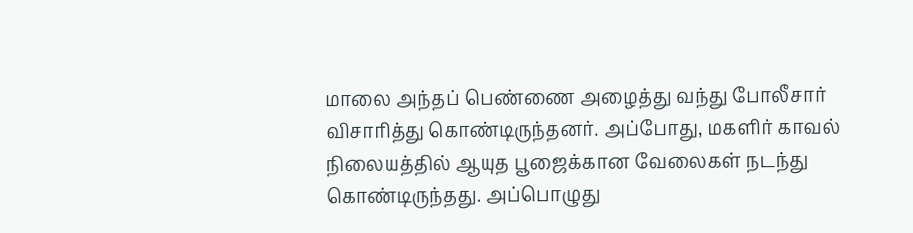மாலை அந்தப் பெண்ணை அழைத்து வந்து போலீசார் விசாரித்து கொண்டிருந்தனர். அப்போது, மகளிர் காவல் நிலையத்தில் ஆயுத பூஜைக்கான வேலைகள் நடந்து கொண்டிருந்தது. அப்பொழுது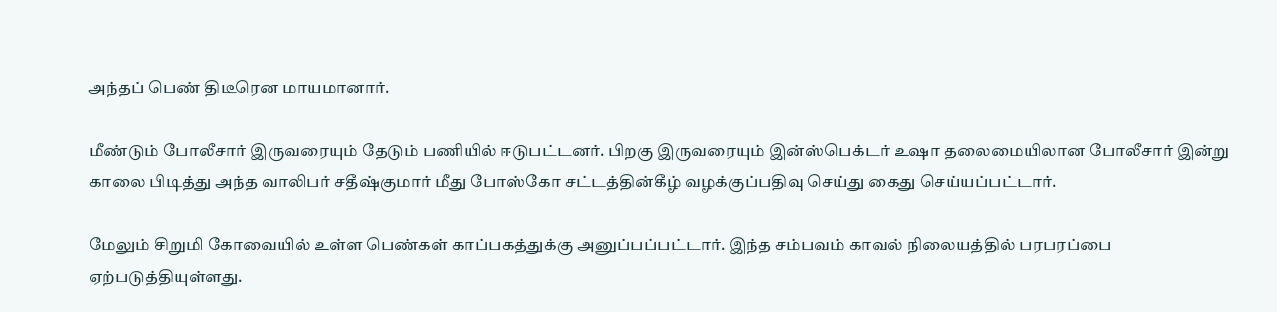அந்தப் பெண் திடீரென மாயமானார்.

மீண்டும் போலீசார் இருவரையும் தேடும் பணியில் ஈடுபட்டனர். பிறகு இருவரையும் இன்ஸ்பெக்டர் உஷா தலைமையிலான போலீசார் இன்று காலை பிடித்து அந்த வாலிபர் சதீஷ்குமார் மீது போஸ்கோ சட்டத்தின்கீழ் வழக்குப்பதிவு செய்து கைது செய்யப்பட்டார்.

மேலும் சிறுமி கோவையில் உள்ள பெண்கள் காப்பகத்துக்கு அனுப்பப்பட்டார். இந்த சம்பவம் காவல் நிலையத்தில் பரபரப்பை ஏற்படுத்தியுள்ளது.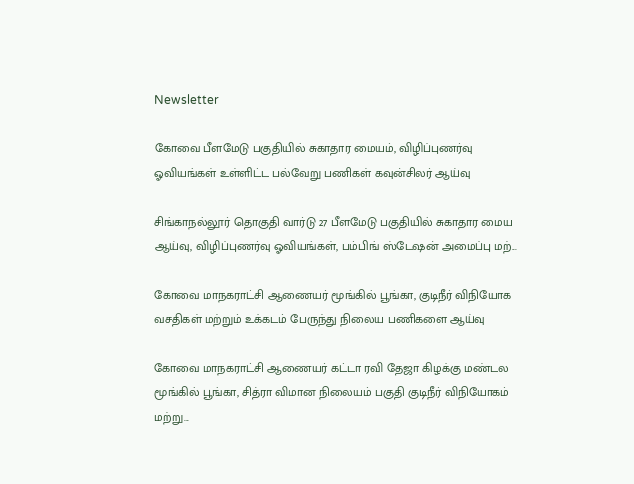Newsletter

கோவை பீளமேடு பகுதியில் சுகாதார மையம், விழிப்புணர்வு ஓவியங்கள் உள்ளிட்ட பல்வேறு பணிகள் கவுன்சிலர் ஆய்வு

சிங்காநல்லூர் தொகுதி வார்டு 27 பீளமேடு பகுதியில் சுகாதார மைய ஆய்வு, விழிப்புணர்வு ஓவியங்கள், பம்பிங் ஸ்டேஷன் அமைப்பு மற்...

கோவை மாநகராட்சி ஆணையர் மூங்கில் பூங்கா, குடிநீர் விநியோக வசதிகள் மற்றும் உக்கடம் பேருந்து நிலைய பணிகளை ஆய்வு

கோவை மாநகராட்சி ஆணையர் கட்டா ரவி தேஜா கிழக்கு மண்டல மூங்கில் பூங்கா, சித்ரா விமான நிலையம் பகுதி குடிநீர் விநியோகம் மற்று...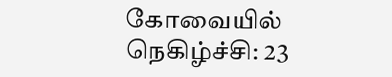கோவையில் நெகிழ்ச்சி: 23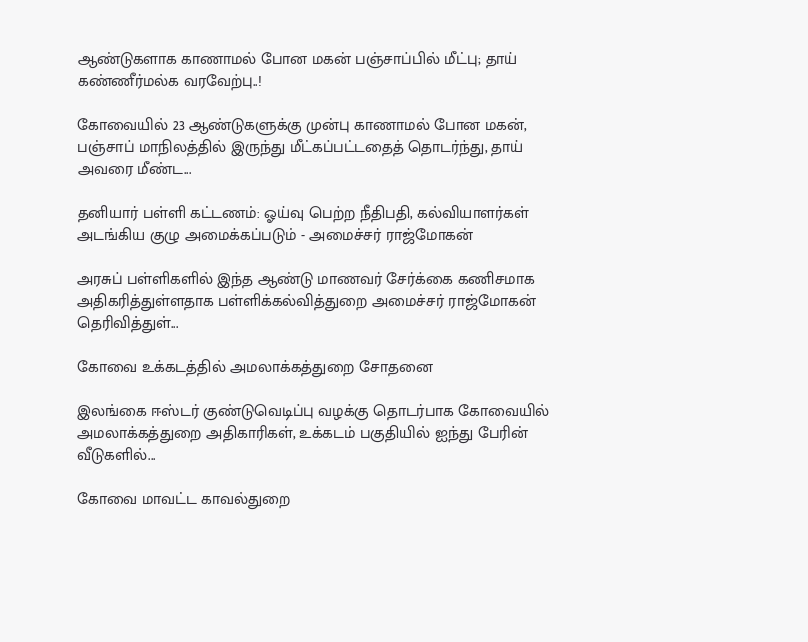ஆண்டுகளாக காணாமல் போன மகன் பஞ்சாப்பில் மீட்பு; தாய் கண்ணீர்மல்க வரவேற்பு..!

கோவையில் 23 ஆண்டுகளுக்கு முன்பு காணாமல் போன மகன், பஞ்சாப் மாநிலத்தில் இருந்து மீட்கப்பட்டதைத் தொடர்ந்து, தாய் அவரை மீண்ட...

தனியார் பள்ளி கட்டணம்: ஓய்வு பெற்ற நீதிபதி, கல்வியாளர்கள் அடங்கிய குழு அமைக்கப்படும் - அமைச்சர் ராஜ்மோகன்

அரசுப் பள்ளிகளில் இந்த ஆண்டு மாணவர் சேர்க்கை கணிசமாக அதிகரித்துள்ளதாக பள்ளிக்கல்வித்துறை அமைச்சர் ராஜ்மோகன் தெரிவித்துள்...

கோவை உக்கடத்தில் அமலாக்கத்துறை சோதனை

இலங்கை ஈஸ்டர் குண்டுவெடிப்பு வழக்கு தொடர்பாக கோவையில் அமலாக்கத்துறை அதிகாரிகள், உக்கடம் பகுதியில் ஐந்து பேரின் வீடுகளில்...

கோவை மாவட்ட காவல்துறை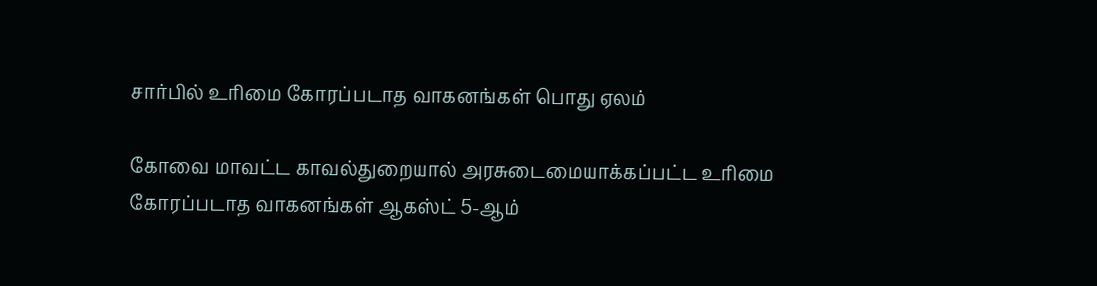சார்பில் உரிமை கோரப்படாத வாகனங்கள் பொது ஏலம்

கோவை மாவட்ட காவல்துறையால் அரசுடைமையாக்கப்பட்ட உரிமை கோரப்படாத வாகனங்கள் ஆகஸ்ட் 5-ஆம்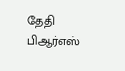தேதி பிஆர்எஸ்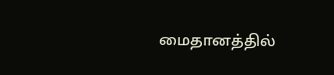மைதானத்தில்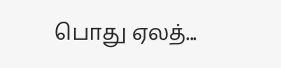பொது ஏலத்...